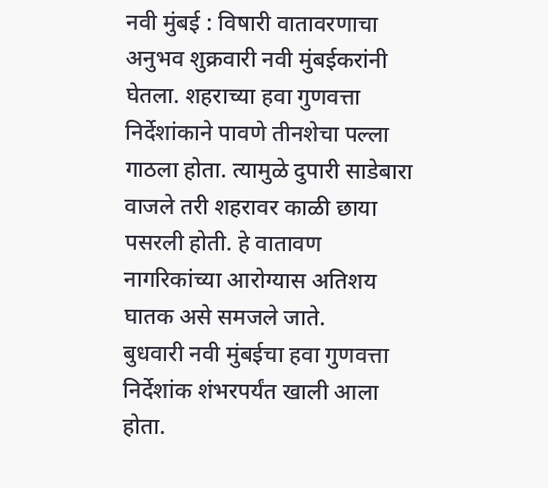नवी मुंबई : विषारी वातावरणाचा अनुभव शुक्रवारी नवी मुंबईकरांनी घेतला. शहराच्या हवा गुणवत्ता निर्देशांकाने पावणे तीनशेचा पल्ला गाठला होता. त्यामुळे दुपारी साडेबारा वाजले तरी शहरावर काळी छाया पसरली होती. हे वातावण नागरिकांच्या आरोग्यास अतिशय घातक असे समजले जाते.
बुधवारी नवी मुंबईचा हवा गुणवत्ता निर्देशांक शंभरपर्यंत खाली आला होता.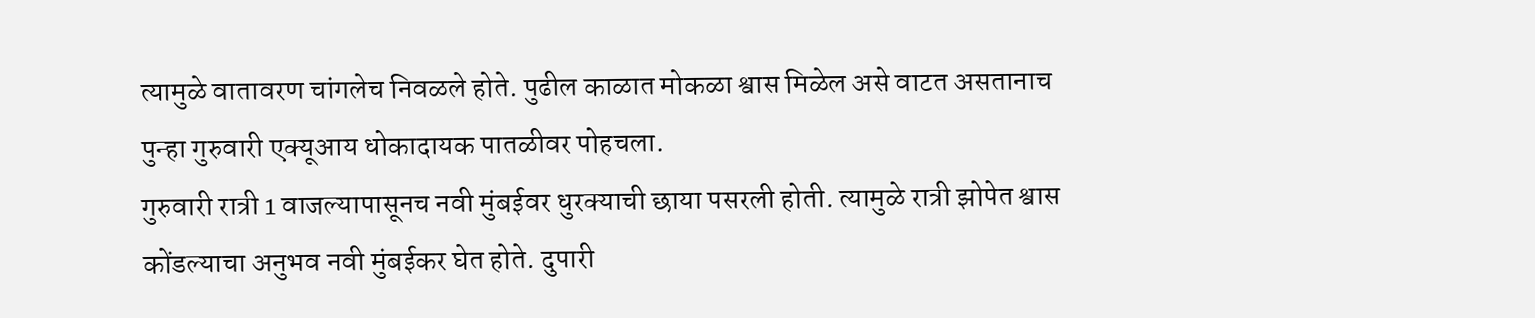त्यामुळे वातावरण चांगलेच निवळले होते. पुढील काळात मोकळा श्वास मिळेल असे वाटत असतानाच पुन्हा गुरुवारी एक्यूआय धोकादायक पातळीवर पोहचला.
गुरुवारी रात्री 1 वाजल्यापासूनच नवी मुंबईवर धुरक्याची छाया पसरली होती. त्यामुळे रात्री झोपेत श्वास कोंडल्याचा अनुभव नवी मुंबईकर घेत होते. दुपारी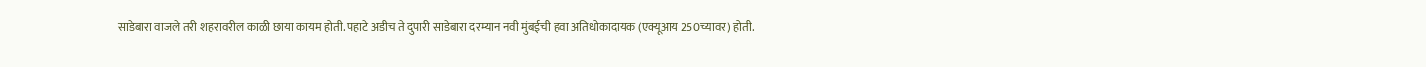साडेबारा वाजले तरी शहरावरील काळी छाया कायम होती. पहाटे अडीच ते दुपारी साडेबारा दरम्यान नवी मुंबईची हवा अतिधोकादायक (एक्यूआय 250च्यावर) होती.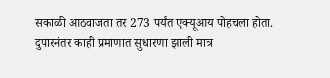सकाळी आठवाजता तर 273 पर्यंत एक्यूआय पोहचला होता. दुपारनंतर काही प्रमाणात सुधारणा झाली मात्र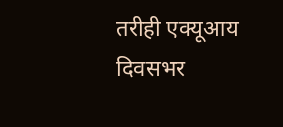तरीही एक्यूआय दिवसभर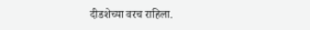दीडशेच्या वरच राहिला.